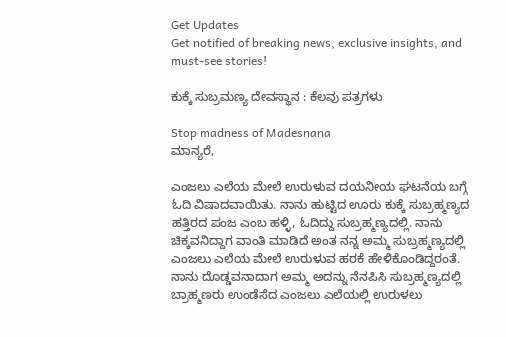Get Updates
Get notified of breaking news, exclusive insights, and must-see stories!

ಕುಕ್ಕೆ ಸುಬ್ರಮಣ್ಯ ದೇವಸ್ಥಾನ : ಕೆಲವು ಪತ್ರಗಳು

Stop madness of Madesnana
ಮಾನ್ಯರೆ,

ಎಂಜಲು ಎಲೆಯ ಮೇಲೆ ಉರುಳುವ ದಯನೀಯ ಘಟನೆಯ ಬಗ್ಗೆ ಓದಿ ವಿಷಾದವಾಯಿತು. ನಾನು ಹುಟ್ಟಿದ ಊರು ಕುಕ್ಕೆ ಸುಬ್ರಹ್ಮಣ್ಯದ ಹತ್ತಿರದ ಪಂಜ ಎಂಬ ಹಳ್ಳಿ, ಓದಿದ್ದು ಸುಬ್ರಹ್ಮಣ್ಯದಲ್ಲಿ. ನಾನು ಚಿಕ್ಕವನಿದ್ದಾಗ ವಾಂತಿ ಮಾಡಿದೆ ಅಂತ ನನ್ನ ಅಮ್ಮ ಸುಬ್ರಹ್ಮಣ್ಯದಲ್ಲಿ ಎಂಜಲು ಎಲೆಯ ಮೇಲೆ ಉರುಳುವ ಹರಕೆ ಹೇಳಿಕೊಂಡಿದ್ದರಂತೆ. ನಾನು ದೊಡ್ಡವನಾದಾಗ ಅಮ್ಮ ಅದನ್ನು ನೆನಪಿಸಿ ಸುಬ್ರಹ್ಮಣ್ಯದಲ್ಲಿ ಬ್ರಾಹ್ಮಣರು ಉಂಡೆಸೆದ ಎಂಜಲು ಎಲೆಯಲ್ಲಿ ಉರುಳಲು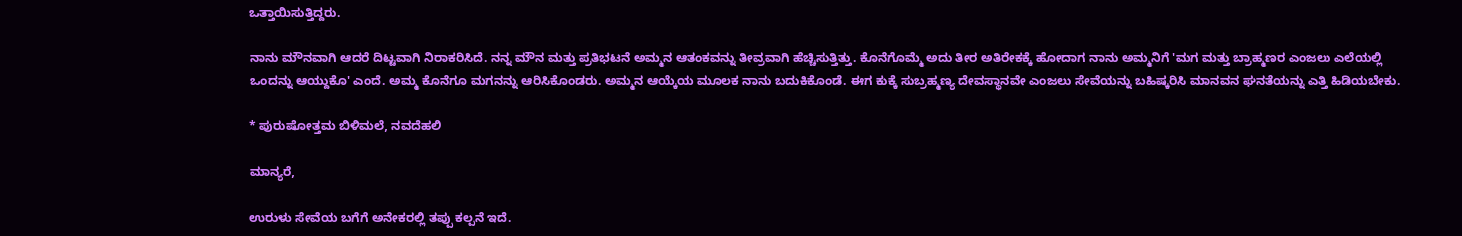ಒತ್ತಾಯಿಸುತ್ತಿದ್ದರು.

ನಾನು ಮೌನವಾಗಿ ಆದರೆ ದಿಟ್ಟವಾಗಿ ನಿರಾಕರಿಸಿದೆ. ನನ್ನ ಮೌನ ಮತ್ತು ಪ್ರತಿಭಟನೆ ಅಮ್ಮನ ಆತಂಕವನ್ನು ತೀವ್ರವಾಗಿ ಹೆಚ್ಚಿಸುತ್ತಿತ್ತು. ಕೊನೆಗೊಮ್ಮೆ ಅದು ತೀರ ಅತಿರೇಕಕ್ಕೆ ಹೋದಾಗ ನಾನು ಅಮ್ಮನಿಗೆ 'ಮಗ ಮತ್ತು ಬ್ರಾಹ್ಮಣರ ಎಂಜಲು ಎಲೆಯಲ್ಲಿ ಒಂದನ್ನು ಆಯ್ದುಕೊ' ಎಂದೆ. ಅಮ್ಮ ಕೊನೆಗೂ ಮಗನನ್ನು ಆರಿಸಿಕೊಂಡರು. ಅಮ್ಮನ ಆಯ್ಕೆಯ ಮೂಲಕ ನಾನು ಬದುಕಿಕೊಂಡೆ. ಈಗ ಕುಕ್ಕೆ ಸುಬ್ರಹ್ಮಣ್ಯ ದೇವಸ್ಥಾನವೇ ಎಂಜಲು ಸೇವೆಯನ್ನು ಬಹಿಷ್ಕರಿಸಿ ಮಾನವನ ಘನತೆಯನ್ನು ಎತ್ತಿ ಹಿಡಿಯಬೇಕು.

* ಪುರುಷೋತ್ತಮ ಬಿಳಿಮಲೆ, ನವದೆಹಲಿ

ಮಾನ್ಯರೆ,

ಉರುಳು ಸೇವೆಯ ಬಗೆಗೆ ಅನೇಕರಲ್ಲಿ ತಪ್ಪು ಕಲ್ಪನೆ ಇದೆ.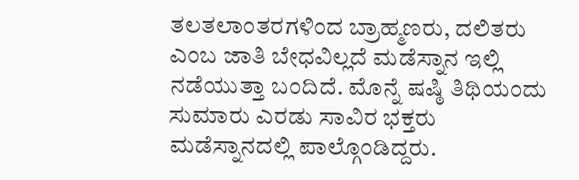ತಲತಲಾಂತರಗಳಿಂದ ಬ್ರಾಹ್ಮಣರು, ದಲಿತರು ಎಂಬ ಜಾತಿ ಬೇಧವಿಲ್ಲದೆ ಮಡೆಸ್ನಾನ ಇಲ್ಲಿ ನಡೆಯುತ್ತಾ ಬಂದಿದೆ. ಮೊನ್ನೆ ಷಷ್ಠಿ ತಿಥಿಯಂದು ಸುಮಾರು ಎರಡು ಸಾವಿರ ಭಕ್ತರು ಮಡೆಸ್ನಾನದಲ್ಲಿ ಪಾಲ್ಗೊಂಡಿದ್ದರು.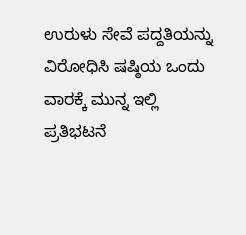ಉರುಳು ಸೇವೆ ಪದ್ದತಿಯನ್ನು ವಿರೋಧಿಸಿ ಷಷ್ಠಿಯ ಒಂದು ವಾರಕ್ಕೆ ಮುನ್ನ ಇಲ್ಲಿ ಪ್ರತಿಭಟನೆ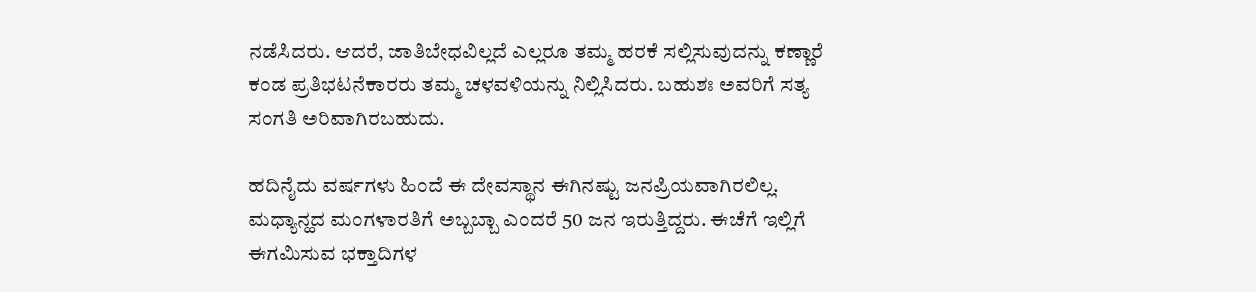ನಡೆಸಿದರು. ಆದರೆ, ಜಾತಿಬೇಧವಿಲ್ಲದೆ ಎಲ್ಲರೂ ತಮ್ಮ ಹರಕೆ ಸಲ್ಲಿಸುವುದನ್ನು ಕಣ್ಣಾರೆ ಕಂಡ ಪ್ರತಿಭಟನೆಕಾರರು ತಮ್ಮ ಚಳವಳಿಯನ್ನು ನಿಲ್ಲಿಸಿದರು. ಬಹುಶಃ ಅವರಿಗೆ ಸತ್ಯ ಸಂಗತಿ ಅರಿವಾಗಿರಬಹುದು.

ಹದಿನೈದು ವರ್ಷಗಳು ಹಿಂದೆ ಈ ದೇವಸ್ಥಾನ ಈಗಿನಷ್ಟು ಜನಪ್ರಿಯವಾಗಿರಲಿಲ್ಲ. ಮಧ್ಯಾನ್ಹದ ಮಂಗಳಾರತಿಗೆ ಅಬ್ಬಬ್ಬಾ ಎಂದರೆ 50 ಜನ ಇರುತ್ತಿದ್ದರು. ಈಚೆಗೆ ಇಲ್ಲಿಗೆ ಈಗಮಿಸುವ ಭಕ್ತಾದಿಗಳ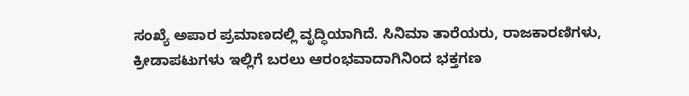ಸಂಖ್ಯೆ ಅಪಾರ ಪ್ರಮಾಣದಲ್ಲಿ ವೃದ್ಧಿಯಾಗಿದೆ. ಸಿನಿಮಾ ತಾರೆಯರು, ರಾಜಕಾರಣಿಗಳು, ಕ್ರೀಡಾಪಟುಗಳು ಇಲ್ಲಿಗೆ ಬರಲು ಆರಂಭವಾದಾಗಿನಿಂದ ಭಕ್ತಗಣ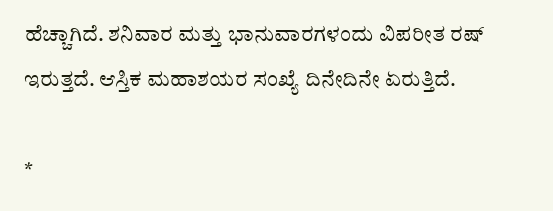ಹೆಚ್ಚಾಗಿದೆ. ಶನಿವಾರ ಮತ್ತು ಭಾನುವಾರಗಳಂದು ವಿಪರೀತ ರಷ್ ಇರುತ್ತದೆ. ಆಸ್ತಿಕ ಮಹಾಶಯರ ಸಂಖ್ಯೆ ದಿನೇದಿನೇ ಏರುತ್ತಿದೆ.

*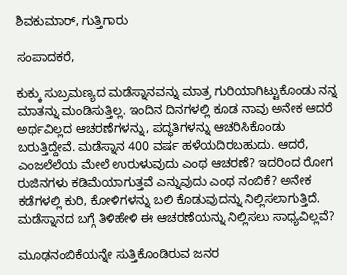ಶಿವಕುಮಾರ್, ಗುತ್ತಿಗಾರು

ಸಂಪಾದಕರೆ,

ಕುಕ್ಕು ಸುಬ್ರಮಣ್ಯದ ಮಡೆಸ್ನಾನವನ್ನು ಮಾತ್ರ ಗುರಿಯಾಗಿಟ್ಟುಕೊಂಡು ನನ್ನ ಮಾತನ್ನು ಮಂಡಿಸುತ್ತಿಲ್ಲ. ಇಂದಿನ ದಿನಗಳಲ್ಲಿ ಕೂಡ ನಾವು ಅನೇಕ ಆದರೆ ಅರ್ಥವಿಲ್ಲದ ಆಚರಣೆಗಳನ್ನು, ಪದ್ಧತಿಗಳನ್ನು ಆಚರಿಸಿಕೊಂಡು ಬರುತ್ತಿದ್ದೇವೆ. ಮಡೆಸ್ನಾನ 400 ವರ್ಷ ಹಳೆಯದಿರಬಹುದು. ಆದರೆ, ಎಂಜಲೆಲೆಯ ಮೇಲೆ ಉರುಳುವುದು ಎಂಥ ಆಚರಣೆ? ಇದರಿಂದ ರೋಗ ರುಜಿನಗಳು ಕಡಿಮೆಯಾಗುತ್ತವೆ ಎನ್ನುವುದು ಎಂಥ ನಂಬಿಕೆ? ಅನೇಕ ಕಡೆಗಳಲ್ಲಿ ಕುರಿ, ಕೋಳಿಗಳನ್ನು ಬಲಿ ಕೊಡುವುದನ್ನು ನಿಲ್ಲಿಸಲಾಗುತ್ತಿದೆ. ಮಡೆಸ್ನಾನದ ಬಗ್ಗೆ ತಿಳಿಹೇಳಿ ಈ ಆಚರಣೆಯನ್ನು ನಿಲ್ಲಿಸಲು ಸಾಧ್ಯವಿಲ್ಲವೆ?

ಮೂಢನಂಬಿಕೆಯನ್ನೇ ಸುತ್ತಿಕೊಂಡಿರುವ ಜನರ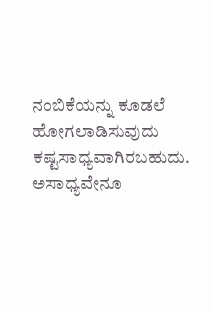ನಂಬಿಕೆಯನ್ನು ಕೂಡಲೆ ಹೋಗಲಾಡಿಸುವುದು ಕಷ್ಟಸಾಧ್ಯವಾಗಿರಬಹುದು. ಅಸಾಧ್ಯವೇನೂ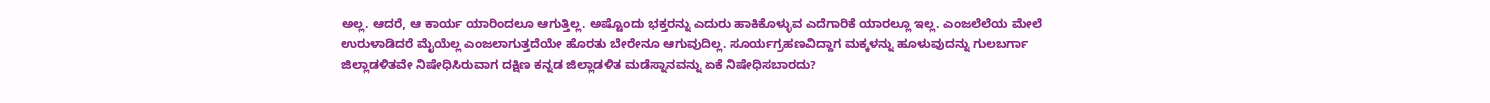ಅಲ್ಲ. ಆದರೆ, ಆ ಕಾರ್ಯ ಯಾರಿಂದಲೂ ಆಗುತ್ತಿಲ್ಲ. ಅಷ್ಟೊಂದು ಭಕ್ತರನ್ನು ಎದುರು ಹಾಕಿಕೊಳ್ಳುವ ಎದೆಗಾರಿಕೆ ಯಾರಲ್ಲೂ ಇಲ್ಲ. ಎಂಜಲೆಲೆಯ ಮೇಲೆ ಉರುಳಾಡಿದರೆ ಮೈಯೆಲ್ಲ ಎಂಜಲಾಗುತ್ತದೆಯೇ ಹೊರತು ಬೇರೇನೂ ಆಗುವುದಿಲ್ಲ. ಸೂರ್ಯಗ್ರಹಣವಿದ್ದಾಗ ಮಕ್ಕಳನ್ನು ಹೂಳುವುದನ್ನು ಗುಲಬರ್ಗಾ ಜಿಲ್ಲಾಡಳಿತವೇ ನಿಷೇಧಿಸಿರುವಾಗ ದಕ್ಷಿಣ ಕನ್ನಡ ಜಿಲ್ಲಾಡಳಿತ ಮಡೆಸ್ನಾನವನ್ನು ಏಕೆ ನಿಷೇಧಿಸಬಾರದು?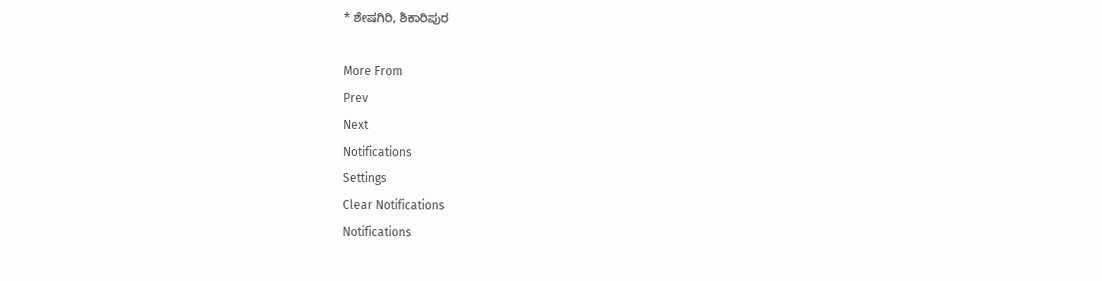* ಶೇಷಗಿರಿ, ಶಿಕಾರಿಪುರ

More From
Prev
Next
Notifications
Settings
Clear Notifications
Notifications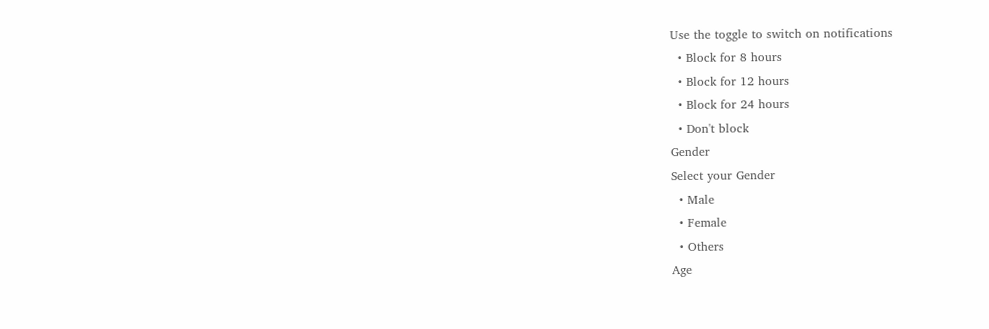Use the toggle to switch on notifications
  • Block for 8 hours
  • Block for 12 hours
  • Block for 24 hours
  • Don't block
Gender
Select your Gender
  • Male
  • Female
  • Others
Age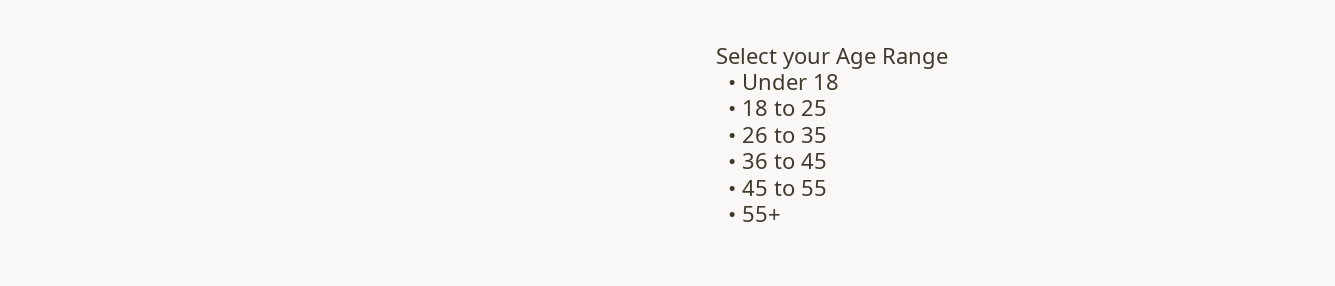Select your Age Range
  • Under 18
  • 18 to 25
  • 26 to 35
  • 36 to 45
  • 45 to 55
  • 55+